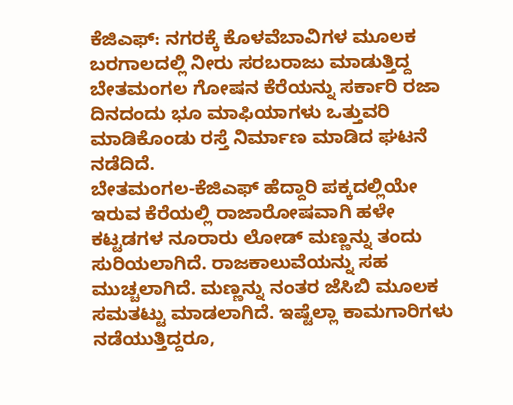ಕೆಜಿಎಫ್: ನಗರಕ್ಕೆ ಕೊಳವೆಬಾವಿಗಳ ಮೂಲಕ ಬರಗಾಲದಲ್ಲಿ ನೀರು ಸರಬರಾಜು ಮಾಡುತ್ತಿದ್ದ ಬೇತಮಂಗಲ ಗೋಷನ ಕೆರೆಯನ್ನು ಸರ್ಕಾರಿ ರಜಾ ದಿನದಂದು ಭೂ ಮಾಫಿಯಾಗಳು ಒತ್ತುವರಿ ಮಾಡಿಕೊಂಡು ರಸ್ತೆ ನಿರ್ಮಾಣ ಮಾಡಿದ ಘಟನೆ ನಡೆದಿದೆ.
ಬೇತಮಂಗಲ-ಕೆಜಿಎಫ್ ಹೆದ್ದಾರಿ ಪಕ್ಕದಲ್ಲಿಯೇ ಇರುವ ಕೆರೆಯಲ್ಲಿ ರಾಜಾರೋಷವಾಗಿ ಹಳೇ ಕಟ್ಟಡಗಳ ನೂರಾರು ಲೋಡ್ ಮಣ್ಣನ್ನು ತಂದು ಸುರಿಯಲಾಗಿದೆ. ರಾಜಕಾಲುವೆಯನ್ನು ಸಹ ಮುಚ್ಚಲಾಗಿದೆ. ಮಣ್ಣನ್ನು ನಂತರ ಜೆಸಿಬಿ ಮೂಲಕ ಸಮತಟ್ಟು ಮಾಡಲಾಗಿದೆ. ಇಷ್ಟೆಲ್ಲಾ ಕಾಮಗಾರಿಗಳು ನಡೆಯುತ್ತಿದ್ದರೂ,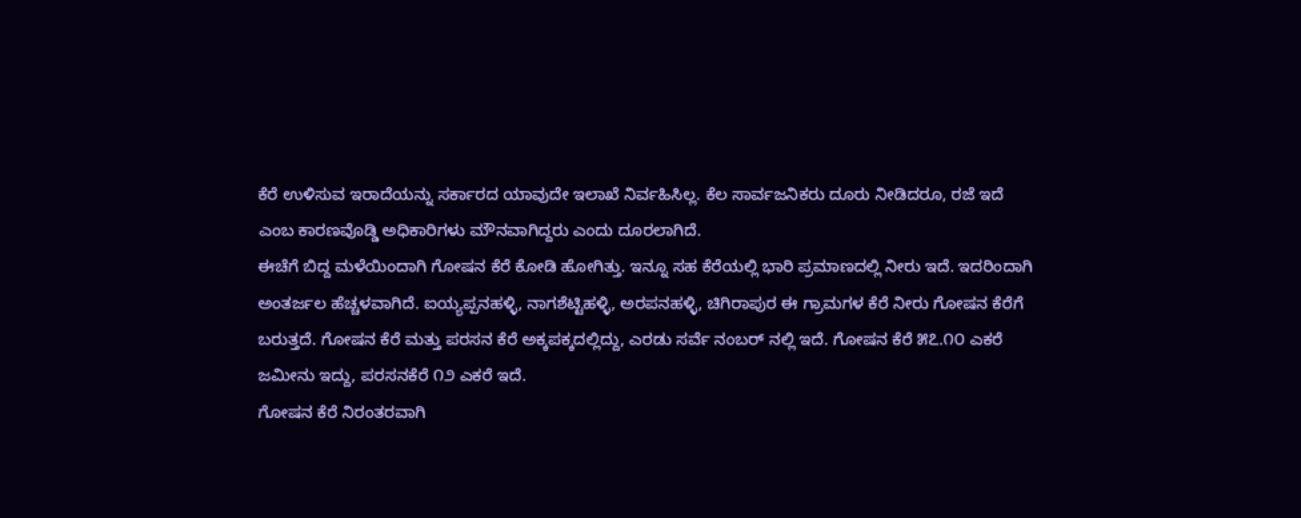ಕೆರೆ ಉಳಿಸುವ ಇರಾದೆಯನ್ನು ಸರ್ಕಾರದ ಯಾವುದೇ ಇಲಾಖೆ ನಿರ್ವಹಿಸಿಲ್ಲ. ಕೆಲ ಸಾರ್ವಜನಿಕರು ದೂರು ನೀಡಿದರೂ, ರಜೆ ಇದೆ ಎಂಬ ಕಾರಣವೊಡ್ಡಿ ಅಧಿಕಾರಿಗಳು ಮೌನವಾಗಿದ್ದರು ಎಂದು ದೂರಲಾಗಿದೆ.
ಈಚೆಗೆ ಬಿದ್ದ ಮಳೆಯಿಂದಾಗಿ ಗೋಷನ ಕೆರೆ ಕೋಡಿ ಹೋಗಿತ್ತು. ಇನ್ನೂ ಸಹ ಕೆರೆಯಲ್ಲಿ ಭಾರಿ ಪ್ರಮಾಣದಲ್ಲಿ ನೀರು ಇದೆ. ಇದರಿಂದಾಗಿ ಅಂತರ್ಜಲ ಹೆಚ್ಚಳವಾಗಿದೆ. ಐಯ್ಯಪ್ಪನಹಳ್ಳಿ, ನಾಗಶೆಟ್ಟಿಹಳ್ಳಿ, ಅರಪನಹಳ್ಳಿ, ಚಿಗಿರಾಪುರ ಈ ಗ್ರಾಮಗಳ ಕೆರೆ ನೀರು ಗೋಷನ ಕೆರೆಗೆ ಬರುತ್ತದೆ. ಗೋಷನ ಕೆರೆ ಮತ್ತು ಪರಸನ ಕೆರೆ ಅಕ್ಕಪಕ್ಕದಲ್ಲಿದ್ದು, ಎರಡು ಸರ್ವೆ ನಂಬರ್ ನಲ್ಲಿ ಇದೆ. ಗೋಷನ ಕೆರೆ ೫೭.೧೦ ಎಕರೆ ಜಮೀನು ಇದ್ದು, ಪರಸನಕೆರೆ ೧೨ ಎಕರೆ ಇದೆ.
ಗೋಷನ ಕೆರೆ ನಿರಂತರವಾಗಿ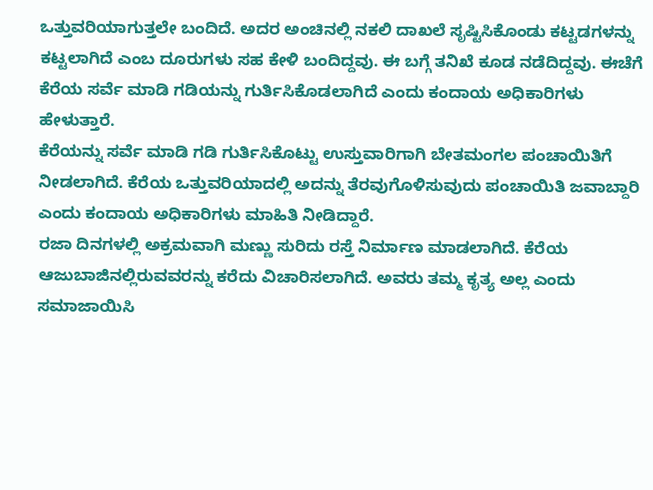ಒತ್ತುವರಿಯಾಗುತ್ತಲೇ ಬಂದಿದೆ. ಅದರ ಅಂಚಿನಲ್ಲಿ ನಕಲಿ ದಾಖಲೆ ಸೃಷ್ಟಿಸಿಕೊಂಡು ಕಟ್ಟಡಗಳನ್ನು ಕಟ್ಟಲಾಗಿದೆ ಎಂಬ ದೂರುಗಳು ಸಹ ಕೇಳಿ ಬಂದಿದ್ದವು. ಈ ಬಗ್ಗೆ ತನಿಖೆ ಕೂಡ ನಡೆದಿದ್ದವು. ಈಚೆಗೆ ಕೆರೆಯ ಸರ್ವೆ ಮಾಡಿ ಗಡಿಯನ್ನು ಗುರ್ತಿಸಿಕೊಡಲಾಗಿದೆ ಎಂದು ಕಂದಾಯ ಅಧಿಕಾರಿಗಳು ಹೇಳುತ್ತಾರೆ.
ಕೆರೆಯನ್ನು ಸರ್ವೆ ಮಾಡಿ ಗಡಿ ಗುರ್ತಿಸಿಕೊಟ್ಟು ಉಸ್ತುವಾರಿಗಾಗಿ ಬೇತಮಂಗಲ ಪಂಚಾಯಿತಿಗೆ ನೀಡಲಾಗಿದೆ. ಕೆರೆಯ ಒತ್ತುವರಿಯಾದಲ್ಲಿ ಅದನ್ನು ತೆರವುಗೊಳಿಸುವುದು ಪಂಚಾಯಿತಿ ಜವಾಬ್ದಾರಿ ಎಂದು ಕಂದಾಯ ಅಧಿಕಾರಿಗಳು ಮಾಹಿತಿ ನೀಡಿದ್ದಾರೆ.
ರಜಾ ದಿನಗಳಲ್ಲಿ ಅಕ್ರಮವಾಗಿ ಮಣ್ಣು ಸುರಿದು ರಸ್ತೆ ನಿರ್ಮಾಣ ಮಾಡಲಾಗಿದೆ. ಕೆರೆಯ ಆಜುಬಾಜಿನಲ್ಲಿರುವವರನ್ನು ಕರೆದು ವಿಚಾರಿಸಲಾಗಿದೆ. ಅವರು ತಮ್ಮ ಕೃತ್ಯ ಅಲ್ಲ ಎಂದು ಸಮಾಜಾಯಿಸಿ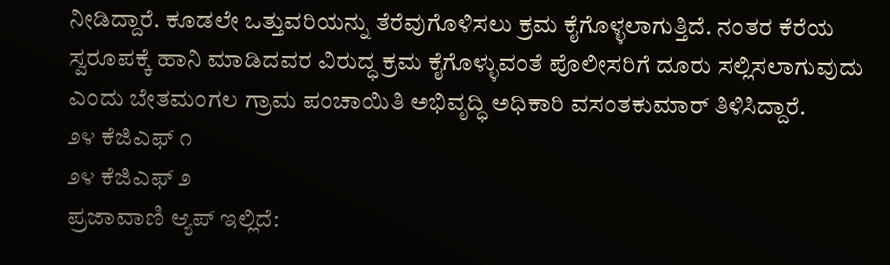ನೀಡಿದ್ದಾರೆ. ಕೂಡಲೇ ಒತ್ತುವರಿಯನ್ನು ತೆರೆವುಗೊಳಿಸಲು ಕ್ರಮ ಕೈಗೊಳ್ಳಲಾಗುತ್ತಿದೆ. ನಂತರ ಕೆರೆಯ ಸ್ವರೂಪಕ್ಕೆ ಹಾನಿ ಮಾಡಿದವರ ವಿರುದ್ಧ ಕ್ರಮ ಕೈಗೊಳ್ಳುವಂತೆ ಪೊಲೀಸರಿಗೆ ದೂರು ಸಲ್ಲಿಸಲಾಗುವುದು ಎಂದು ಬೇತಮಂಗಲ ಗ್ರಾಮ ಪಂಚಾಯಿತಿ ಅಭಿವೃದ್ಧಿ ಅಧಿಕಾರಿ ವಸಂತಕುಮಾರ್ ತಿಳಿಸಿದ್ದಾರೆ.
೨೪ ಕೆಜಿಎಫ್ ೧
೨೪ ಕೆಜಿಎಫ್ ೨
ಪ್ರಜಾವಾಣಿ ಆ್ಯಪ್ ಇಲ್ಲಿದೆ: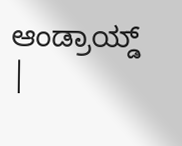ಆಂಡ್ರಾಯ್ಡ್ |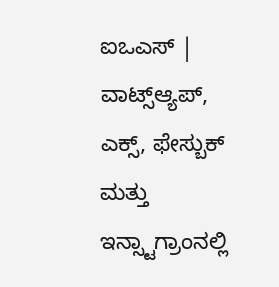ಐಒಎಸ್ | ವಾಟ್ಸ್ಆ್ಯಪ್, ಎಕ್ಸ್, ಫೇಸ್ಬುಕ್ ಮತ್ತು ಇನ್ಸ್ಟಾಗ್ರಾಂನಲ್ಲಿ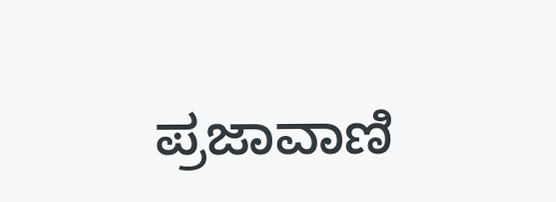ಪ್ರಜಾವಾಣಿ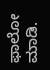ಫಾಲೋ ಮಾಡಿ.